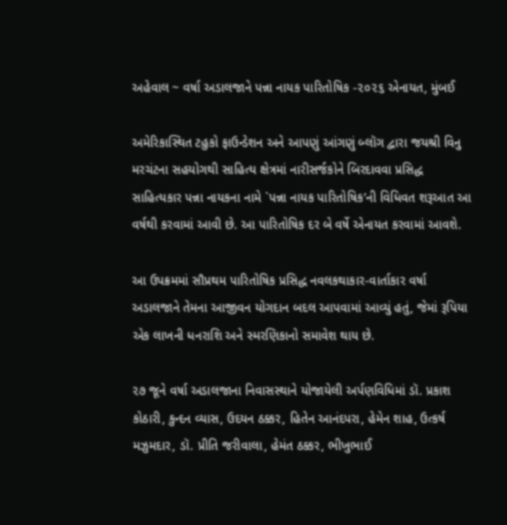અહેવાલ ~ વર્ષા અડાલજાને પન્ના નાયક પારિતોષિક -૨૦૨૬ એનાયત, મુંબઈ

અમેરિકાસ્થિત ટહુકો ફાઉન્ડેશન અને આપણું આંગણું બ્લૉગ દ્વારા જયશ્રી વિનુ મરચંટના સહયોગથી સાહિત્ય ક્ષેત્રમાં નારીસર્જકોને બિરદાવવા પ્રસિદ્ધ સાહિત્યકાર પન્ના નાયકના નામે `પન્ના નાયક પારિતોષિક’ની વિધિવત શરૂઆત આ વર્ષથી કરવામાં આવી છે. આ પારિતોષિક દર બે વર્ષે એનાયત કરવામાં આવશે.

આ ઉપક્રમમાં સૌપ્રથમ પારિતોષિક પ્રસિદ્ધ નવલકથાકાર-વાર્તાકાર વર્ષા અડાલજાને તેમના આજીવન યોગદાન બદલ આપવામાં આવ્યું હતું, જેમાં રૂપિયા એક લાખની ધનરાશિ અને સ્મરણિકાનો સમાવેશ થાય છે.

૨૭ જૂને વર્ષા અડાલજાના નિવાસસ્થાને યોજાયેલી અર્પણવિધિમાં ડૉ. પ્રકાશ કોઠારી, કુન્દન વ્યાસ, ઉદયન ઠક્કર, હિતેન આનંદપરા, હેમેન શાહ, ઉત્કર્ષ મઝુમદાર, ડૉ. પ્રીતિ જરીવાલા, હેમંત ઠક્કર, ભીખુભાઈ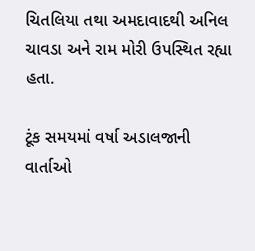ચિતલિયા તથા અમદાવાદથી અનિલ ચાવડા અને રામ મોરી ઉપસ્થિત રહ્યા હતા.

ટૂંક સમયમાં વર્ષા અડાલજાની વાર્તાઓ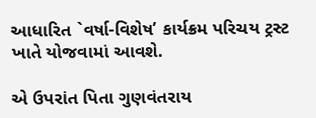આધારિત `વર્ષા-વિશેષ’ કાર્યક્રમ પરિચય ટ્રસ્ટ ખાતે યોજવામાં આવશે.

એ ઉપરાંત પિતા ગુણવંતરાય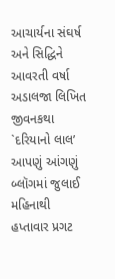આચાર્યના સંઘર્ષ અને સિદ્ધિને આવરતી વર્ષા અડાલજા લિખિત જીવનકથા `દરિયાનો લાલ’ આપણું આંગણું બ્લૉગમાં જુલાઈ મહિનાથી હપ્તાવાર પ્રગટ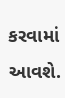કરવામાં આવશે.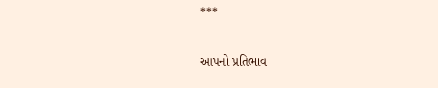***

આપનો પ્રતિભાવ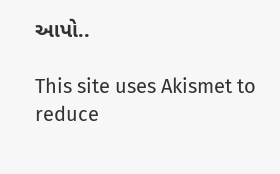આપો..

This site uses Akismet to reduce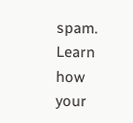spam. Learn how your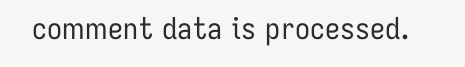comment data is processed.